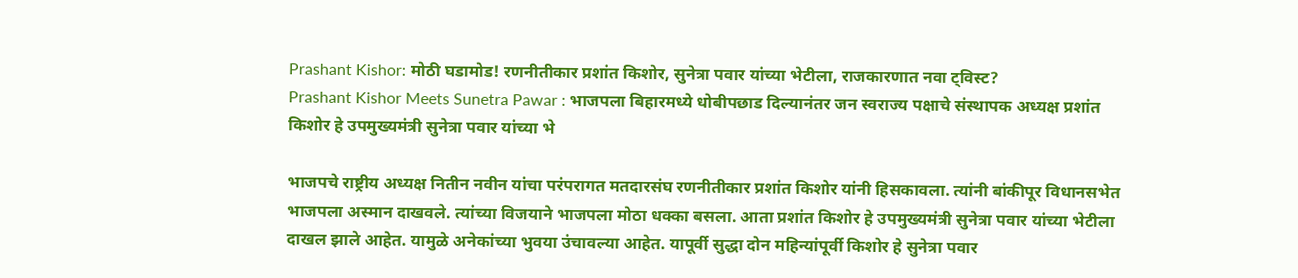Prashant Kishor: मोठी घडामोड! रणनीतीकार प्रशांत किशोर, सुनेत्रा पवार यांच्या भेटीला, राजकारणात नवा ट्विस्ट?
Prashant Kishor Meets Sunetra Pawar : भाजपला बिहारमध्ये धोबीपछाड दिल्यानंतर जन स्वराज्य पक्षाचे संस्थापक अध्यक्ष प्रशांत किशोर हे उपमुख्यमंत्री सुनेत्रा पवार यांच्या भे

भाजपचे राष्ट्रीय अध्यक्ष नितीन नवीन यांचा परंपरागत मतदारसंघ रणनीतीकार प्रशांत किशोर यांनी हिसकावला. त्यांनी बांकीपूर विधानसभेत भाजपला अस्मान दाखवले. त्यांच्या विजयाने भाजपला मोठा धक्का बसला. आता प्रशांत किशोर हे उपमुख्यमंत्री सुनेत्रा पवार यांच्या भेटीला दाखल झाले आहेत. यामुळे अनेकांच्या भुवया उंचावल्या आहेत. यापूर्वी सुद्धा दोन महिन्यांपूर्वी किशोर हे सुनेत्रा पवार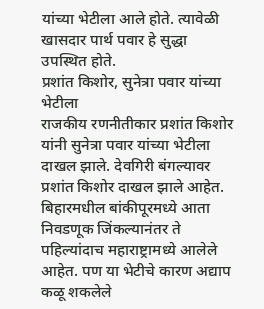यांच्या भेटीला आले होते. त्यावेळी खासदार पार्थ पवार हे सुद्धा उपस्थित होते.
प्रशांत किशोर, सुनेत्रा पवार यांच्या भेटीला
राजकीय रणनीतीकार प्रशांत किशोर यांनी सुनेत्रा पवार यांच्या भेटीला दाखल झाले. देवगिरी बंगल्यावर प्रशांत किशोर दाखल झाले आहेत. बिहारमधील बांकीपूरमध्ये आता निवडणूक जिंकल्यानंतर ते पहिल्यांदाच महाराष्ट्रामध्ये आलेले आहेत. पण या भेटीचे कारण अद्याप कळू शकलेले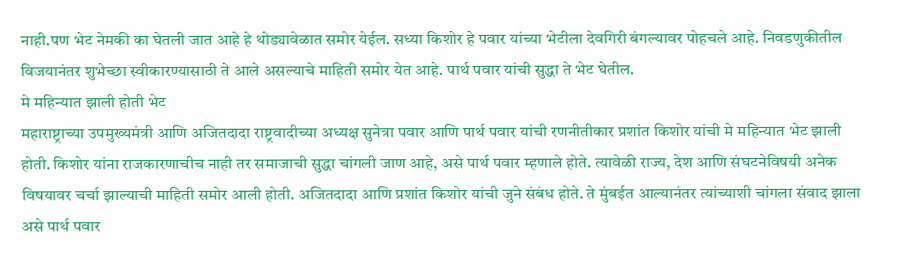नाही.पण भेट नेमकी का घेतली जात आहे हे थोड्यावेळात समोर येईल. सध्या किशोर हे पवार यांच्या भेटीला देवगिरी बंगल्यावर पोहचले आहे. निवडणुकीतील विजयानंतर शुभेच्छा स्वीकारण्यासाठी ते आले असल्याचे माहिती समोर येत आहे. पार्थ पवार यांची सुद्धा ते भेट घेतील.
मे महिन्यात झाली होती भेट
महाराष्ट्राच्या उपमुख्यमंत्री आणि अजितदादा राष्ट्रवादीच्या अध्यक्ष सुनेत्रा पवार आणि पार्थ पवार यांची रणनीतीकार प्रशांत किशोर यांची मे महिन्यात भेट झाली होती. किशोर यांना राजकारणाचीच नाही तर समाजाची सुद्धा चांगली जाण आहे, असे पार्थ पवार म्हणाले होते. त्यावेळी राज्य, देश आणि संघटनेविषयी अनेक विषयावर चर्चा झाल्याची माहिती समोर आली होती. अजितदादा आणि प्रशांत किशोर यांची जुने संबंध होते. ते मुंबईत आल्यानंतर त्यांच्याशी चांगला संवाद झाला असे पार्थ पवार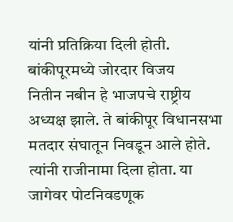यांनी प्रतिक्रिया दिली होती.
बांकीपूरमध्ये जोरदार विजय
नितीन नबीन हे भाजपचे राष्ट्रीय अध्यक्ष झाले. ते बांकीपूर विधानसभा मतदार संघातून निवडून आले होते. त्यांनी राजीनामा दिला होता. या जागेवर पोटनिवडणूक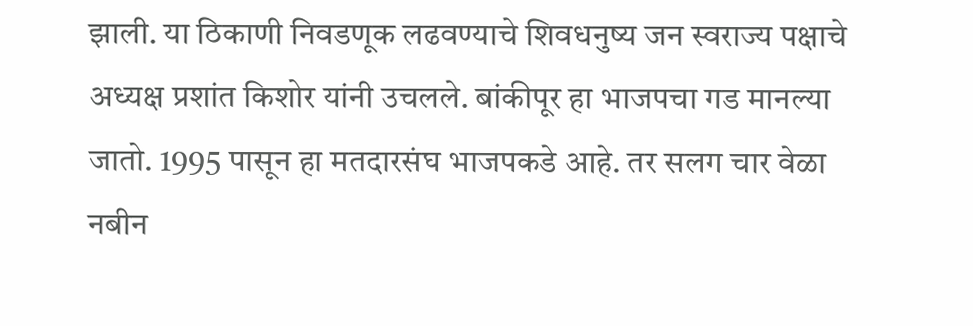झाली. या ठिकाणी निवडणूक लढवण्याचे शिवधनुष्य जन स्वराज्य पक्षाचे अध्यक्ष प्रशांत किशोर यांनी उचलले. बांकीपूर हा भाजपचा गड मानल्या जातो. 1995 पासून हा मतदारसंघ भाजपकडे आहे. तर सलग चार वेळा नबीन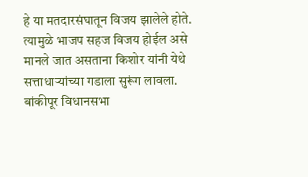हे या मतदारसंघातून विजय झालेले होते. त्यामुळे भाजप सहज विजय होईल असे मानले जात असताना किशोर यांनी येथे सत्ताधाऱ्यांच्या गडाला सुरूंग लावला. बांकीपूर विधानसभा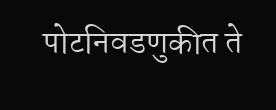पोटनिवडणुकीत ते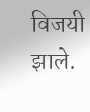विजयी झाले.